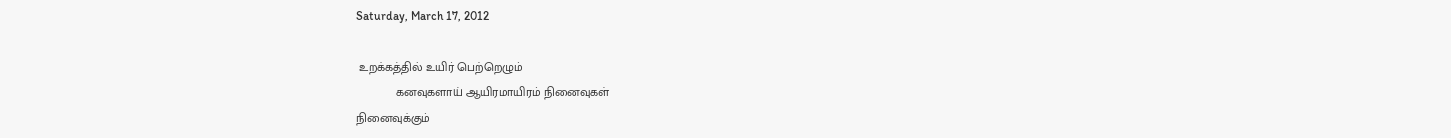Saturday, March 17, 2012

 உறக்கத்தில் உயிர் பெற்றெழும்
            கனவுகளாய் ஆயிரமாயிரம் நினைவுகள்
நினைவுக்கும்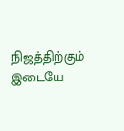நிஜத்திற்கும் இடையே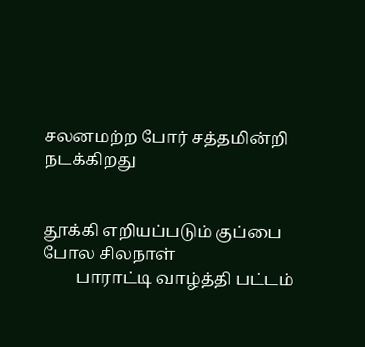சலனமற்ற போர் சத்தமின்றி நடக்கிறது


தூக்கி எறியப்படும் குப்பை போல சிலநாள்
        பாராட்டி வாழ்த்தி பட்டம்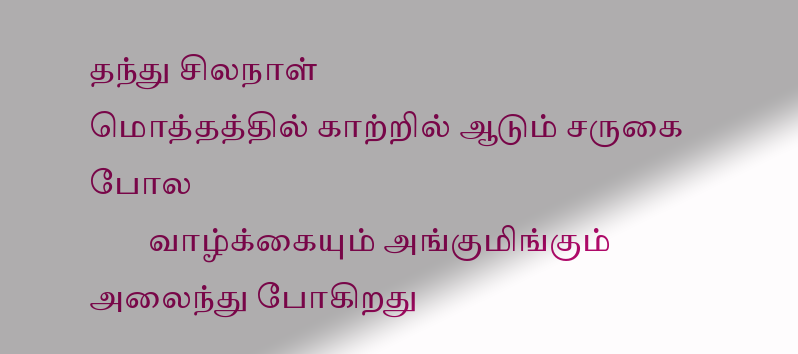தந்து சிலநாள்
மொத்தத்தில் காற்றில் ஆடும் சருகை போல
         வாழ்க்கையும் அங்குமிங்கும் அலைந்து போகிறது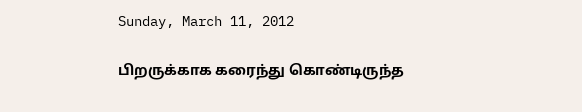Sunday, March 11, 2012

பிறருக்காக கரைந்து கொண்டிருந்த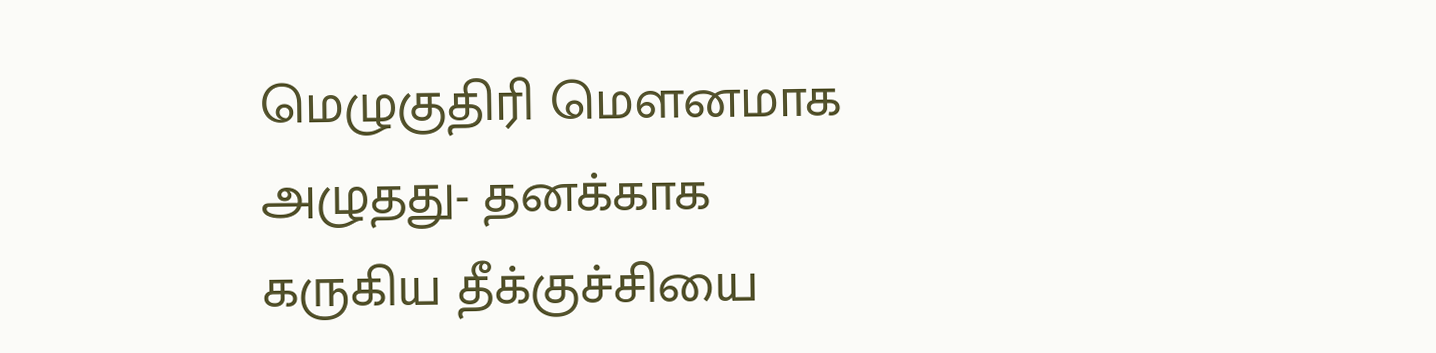மெழுகுதிரி மௌனமாக அழுதது- தனக்காக
கருகிய தீக்குச்சியை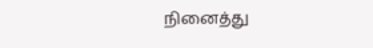நினைத்து